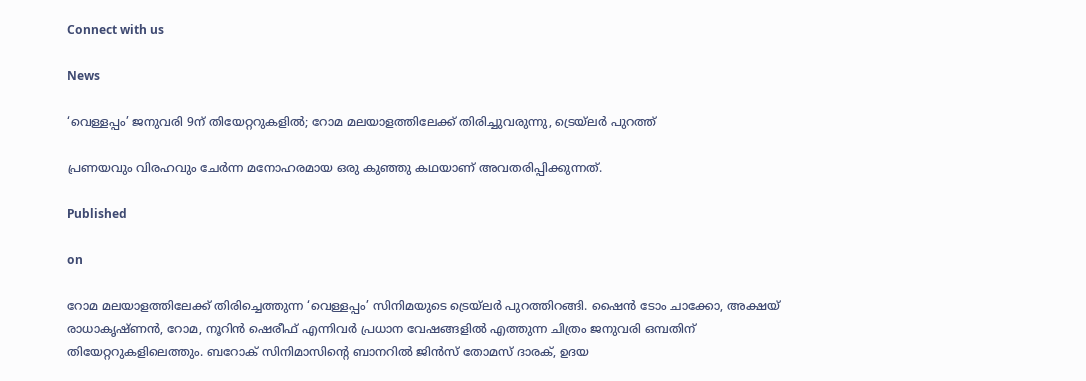Connect with us

News

‘വെള്ളപ്പം’ ജനുവരി 9ന് തിയേറ്ററുകളില്‍; റോമ മലയാളത്തിലേക്ക് തിരിച്ചുവരുന്നു, ട്രെയ്‌ലര്‍ പുറത്ത്

പ്രണയവും വിരഹവും ചേര്‍ന്ന മനോഹരമായ ഒരു കുഞ്ഞു കഥയാണ് അവതരിപ്പിക്കുന്നത്.

Published

on

റോമ മലയാളത്തിലേക്ക് തിരിച്ചെത്തുന്ന ‘വെള്ളപ്പം’ സിനിമയുടെ ട്രെയ്‌ലര്‍ പുറത്തിറങ്ങി. ഷൈന്‍ ടോം ചാക്കോ, അക്ഷയ് രാധാകൃഷ്ണന്‍, റോമ, നൂറിന്‍ ഷെരീഫ് എന്നിവര്‍ പ്രധാന വേഷങ്ങളില്‍ എത്തുന്ന ചിത്രം ജനുവരി ഒമ്പതിന് തിയേറ്ററുകളിലെത്തും. ബറോക് സിനിമാസിന്റെ ബാനറില്‍ ജിന്‍സ് തോമസ് ദാരക്, ഉദയ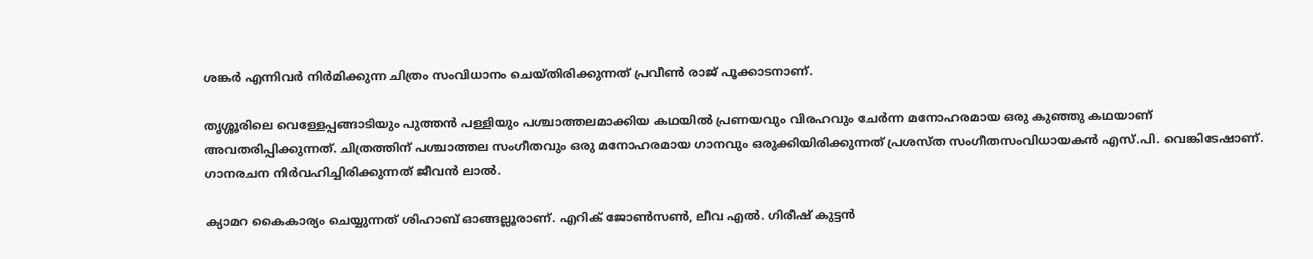ശങ്കര്‍ എന്നിവര്‍ നിര്‍മിക്കുന്ന ചിത്രം സംവിധാനം ചെയ്തിരിക്കുന്നത് പ്രവീണ്‍ രാജ് പൂക്കാടനാണ്.

തൃശ്ശൂരിലെ വെള്ളേപ്പങ്ങാടിയും പുത്തന്‍ പള്ളിയും പശ്ചാത്തലമാക്കിയ കഥയില്‍ പ്രണയവും വിരഹവും ചേര്‍ന്ന മനോഹരമായ ഒരു കുഞ്ഞു കഥയാണ് അവതരിപ്പിക്കുന്നത്. ചിത്രത്തിന് പശ്ചാത്തല സംഗീതവും ഒരു മനോഹരമായ ഗാനവും ഒരുക്കിയിരിക്കുന്നത് പ്രശസ്ത സംഗീതസംവിധായകന്‍ എസ്.പി. വെങ്കിടേഷാണ്. ഗാനരചന നിര്‍വഹിച്ചിരിക്കുന്നത് ജീവന്‍ ലാല്‍.

ക്യാമറ കൈകാര്യം ചെയ്യുന്നത് ശിഹാബ് ഓങ്ങല്ലൂരാണ്. എറിക് ജോണ്‍സണ്‍, ലീവ എല്‍. ഗിരീഷ് കുട്ടന്‍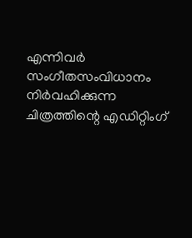എന്നിവര്‍ സംഗീതസംവിധാനം നിര്‍വഹിക്കുന്ന ചിത്രത്തിന്റെ എഡിറ്റിംഗ്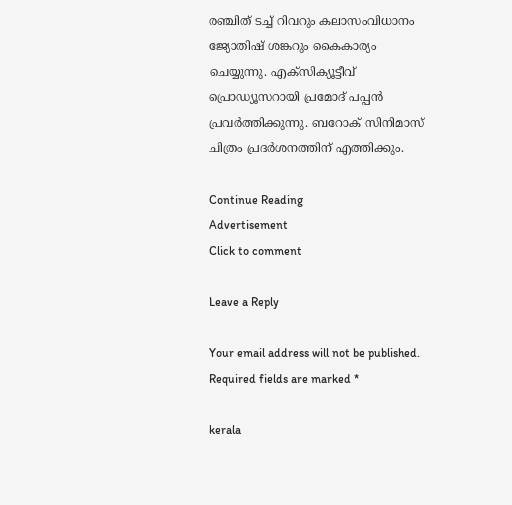രഞ്ചിത് ടച്ച് റിവറും കലാസംവിധാനം ജ്യോതിഷ് ശങ്കറും കൈകാര്യം ചെയ്യുന്നു. എക്‌സിക്യൂട്ടീവ് പ്രൊഡ്യൂസറായി പ്രമോദ് പപ്പന്‍ പ്രവര്‍ത്തിക്കുന്നു. ബറോക് സിനിമാസ് ചിത്രം പ്രദര്‍ശനത്തിന് എത്തിക്കും.

Continue Reading
Advertisement
Click to comment

Leave a Reply

Your email address will not be published. Required fields are marked *

kerala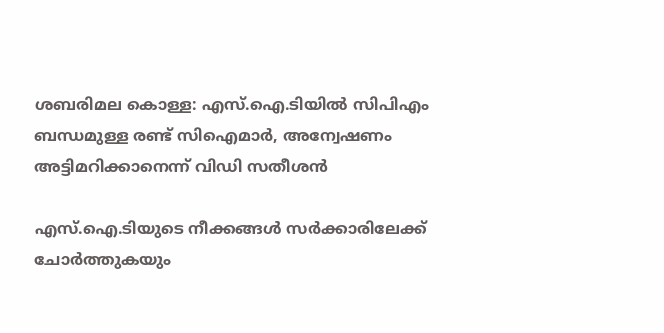ശബരിമല കൊള്ള: എസ്.ഐ.ടിയില്‍ സിപിഎം ബന്ധമുള്ള രണ്ട് സിഐമാര്‍, അന്വേഷണം അട്ടിമറിക്കാനെന്ന് വിഡി സതീശന്‍

എസ്.ഐ.ടിയുടെ നീക്കങ്ങള്‍ സര്‍ക്കാരിലേക്ക് ചോര്‍ത്തുകയും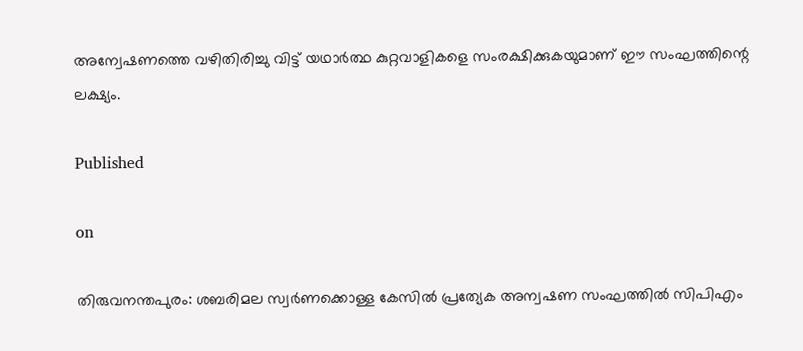അന്വേഷണത്തെ വഴിതിരിച്ചു വിട്ട് യഥാര്‍ത്ഥ കുറ്റവാളികളെ സംരക്ഷിക്കുകയുമാണ് ഈ സംഘത്തിന്റെ ലക്ഷ്യം.

Published

on

തിരുവനന്തപുരം: ശബരിമല സ്വര്‍ണക്കൊള്ള കേസില്‍ പ്രത്യേക അന്വഷണ സംഘത്തില്‍ സിപിഎം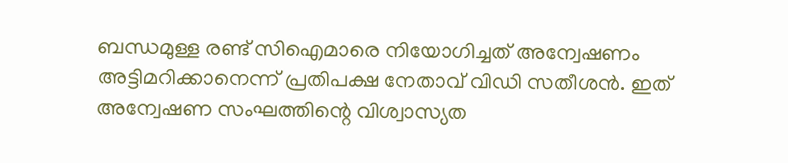ബന്ധമുള്ള രണ്ട് സിഐമാരെ നിയോഗിച്ചത് അന്വേഷണം അട്ടിമറിക്കാനെന്ന് പ്രതിപക്ഷ നേതാവ് വിഡി സതീശന്‍. ഇത് അന്വേഷണ സംഘത്തിന്റെ വിശ്വാസ്യത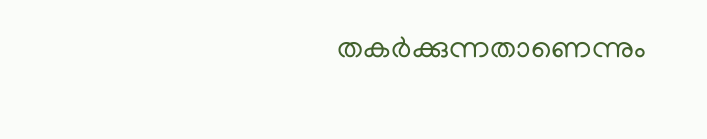തകര്‍ക്കുന്നതാണെന്നും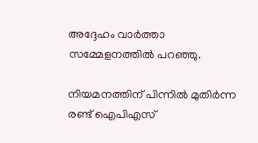അദ്ദേഹം വാര്‍ത്താ സമ്മേളനത്തില്‍ പറഞ്ഞു.

നിയമനത്തിന് പിന്നില്‍ മുതിര്‍ന്ന രണ്ട് ഐപിഎസ്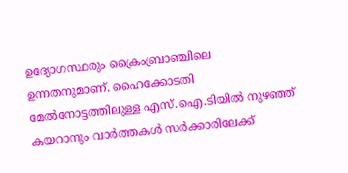ഉദ്യോഗസ്ഥരും ക്രൈംബ്രാഞ്ചിലെ ഉന്നതനുമാണ്. ഹൈക്കോടതി മേല്‍നോട്ടത്തിലുള്ള എസ്.ഐ.ടിയില്‍ നുഴഞ്ഞ് കയറാനും വാര്‍ത്തകള്‍ സര്‍ക്കാരിലേക്ക്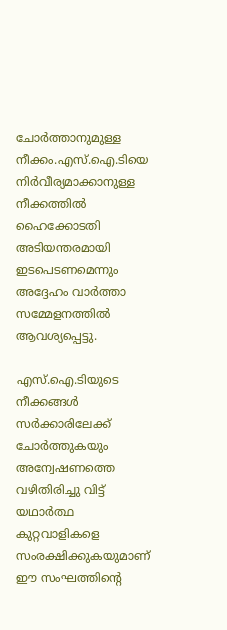ചോര്‍ത്താനുമുള്ള നീക്കം.എസ്.ഐ.ടിയെ നിര്‍വീര്യമാക്കാനുള്ള നീക്കത്തില്‍ ഹൈക്കോടതി അടിയന്തരമായി ഇടപെടണമെന്നും അദ്ദേഹം വാര്‍ത്താ സമ്മേളനത്തില്‍ ആവശ്യപ്പെട്ടു.

എസ്.ഐ.ടിയുടെ നീക്കങ്ങള്‍ സര്‍ക്കാരിലേക്ക് ചോര്‍ത്തുകയും അന്വേഷണത്തെ വഴിതിരിച്ചു വിട്ട് യഥാര്‍ത്ഥ കുറ്റവാളികളെ സംരക്ഷിക്കുകയുമാണ് ഈ സംഘത്തിന്റെ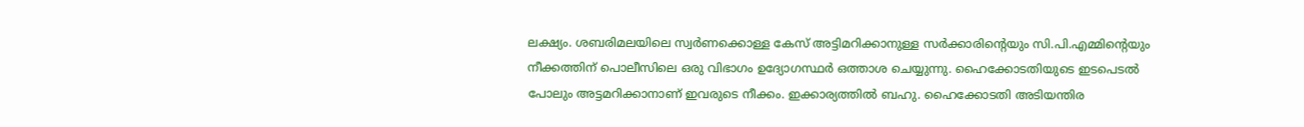ലക്ഷ്യം. ശബരിമലയിലെ സ്വര്‍ണക്കൊള്ള കേസ് അട്ടിമറിക്കാനുള്ള സര്‍ക്കാരിന്റെയും സി.പി.എമ്മിന്റെയും നീക്കത്തിന് പൊലീസിലെ ഒരു വിഭാഗം ഉദ്യോഗസ്ഥര്‍ ഒത്താശ ചെയ്യുന്നു. ഹൈക്കോടതിയുടെ ഇടപെടല്‍ പോലും അട്ടമറിക്കാനാണ് ഇവരുടെ നീക്കം. ഇക്കാര്യത്തില്‍ ബഹു. ഹൈക്കോടതി അടിയന്തിര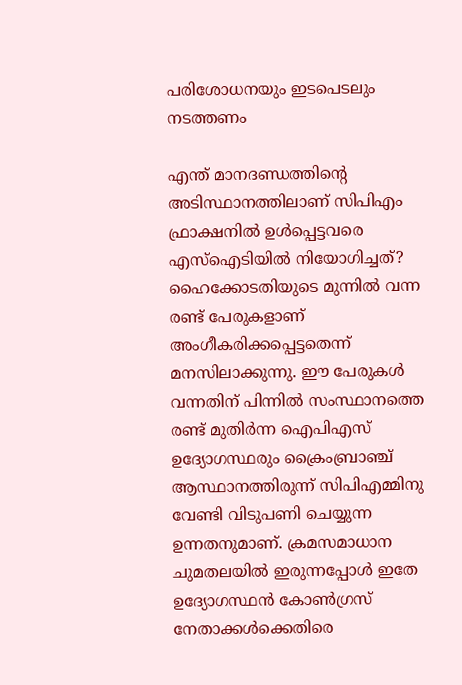പരിശോധനയും ഇടപെടലും നടത്തണം

എന്ത് മാനദണ്ഡത്തിന്റെ അടിസ്ഥാനത്തിലാണ് സിപിഎം ഫ്രാക്ഷനില്‍ ഉള്‍പ്പെട്ടവരെ എസ്‌ഐടിയില്‍ നിയോഗിച്ചത്? ഹൈക്കോടതിയുടെ മുന്നില്‍ വന്ന രണ്ട് പേരുകളാണ് അംഗീകരിക്കപ്പെട്ടതെന്ന് മനസിലാക്കുന്നു. ഈ പേരുകള്‍ വന്നതിന് പിന്നില്‍ സംസ്ഥാനത്തെ രണ്ട് മുതിര്‍ന്ന ഐപിഎസ് ഉദ്യോഗസ്ഥരും ക്രൈംബ്രാഞ്ച് ആസ്ഥാനത്തിരുന്ന് സിപിഎമ്മിനു വേണ്ടി വിടുപണി ചെയ്യുന്ന ഉന്നതനുമാണ്. ക്രമസമാധാന ചുമതലയില്‍ ഇരുന്നപ്പോള്‍ ഇതേ ഉദ്യോഗസ്ഥന്‍ കോണ്‍ഗ്രസ് നേതാക്കള്‍ക്കെതിരെ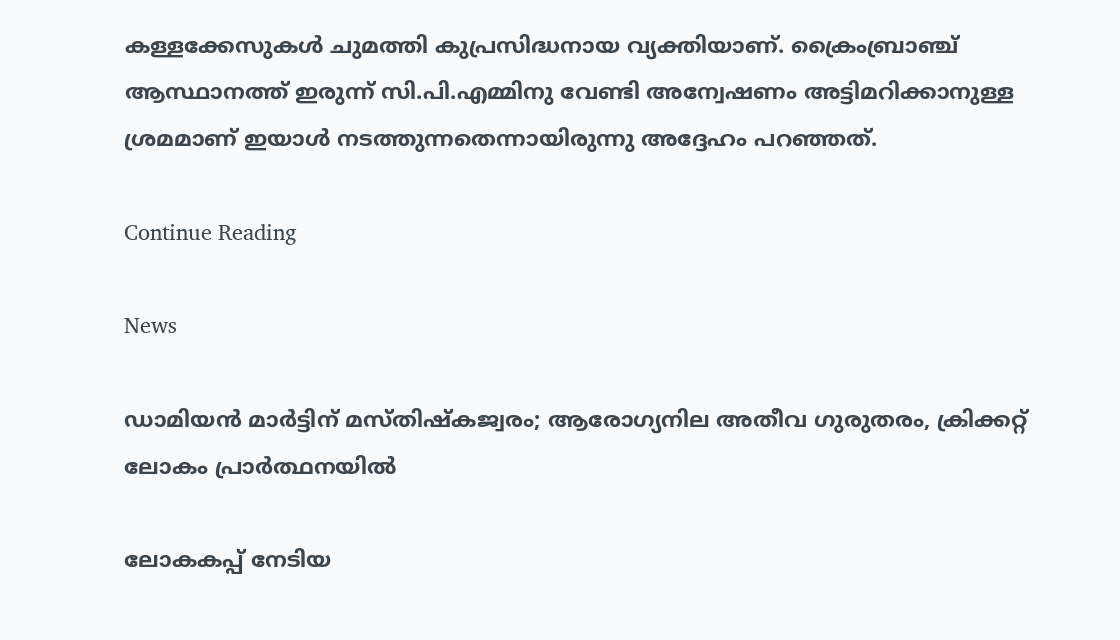കള്ളക്കേസുകള്‍ ചുമത്തി കുപ്രസിദ്ധനായ വ്യക്തിയാണ്. ക്രൈംബ്രാഞ്ച് ആസ്ഥാനത്ത് ഇരുന്ന് സി.പി.എമ്മിനു വേണ്ടി അന്വേഷണം അട്ടിമറിക്കാനുള്ള ശ്രമമാണ് ഇയാള്‍ നടത്തുന്നതെന്നായിരുന്നു അദ്ദേഹം പറഞ്ഞത്.

Continue Reading

News

ഡാമിയന്‍ മാര്‍ട്ടിന് മസ്തിഷ്‌കജ്വരം; ആരോഗ്യനില അതീവ ഗുരുതരം, ക്രിക്കറ്റ് ലോകം പ്രാര്‍ത്ഥനയില്‍

ലോകകപ്പ് നേടിയ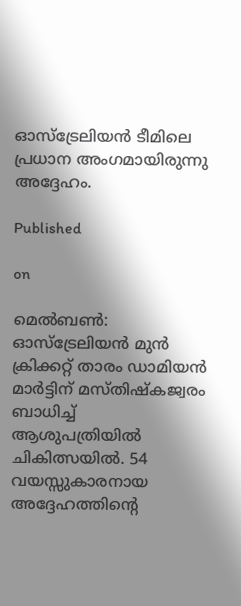ഓസ്‌ട്രേലിയന്‍ ടീമിലെ പ്രധാന അംഗമായിരുന്നു അദ്ദേഹം.

Published

on

മെൽബൺ: ഓസ്‌ട്രേലിയന്‍ മുന്‍ ക്രിക്കറ്റ് താരം ഡാമിയന്‍ മാര്‍ട്ടിന് മസ്തിഷ്‌കജ്വരം ബാധിച്ച് ആശുപത്രിയില്‍ ചികിത്സയില്‍. 54 വയസ്സുകാരനായ അദ്ദേഹത്തിന്റെ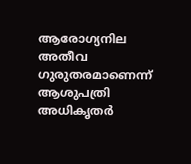ആരോഗ്യനില അതീവ ഗുരുതരമാണെന്ന് ആശുപത്രി അധികൃതര്‍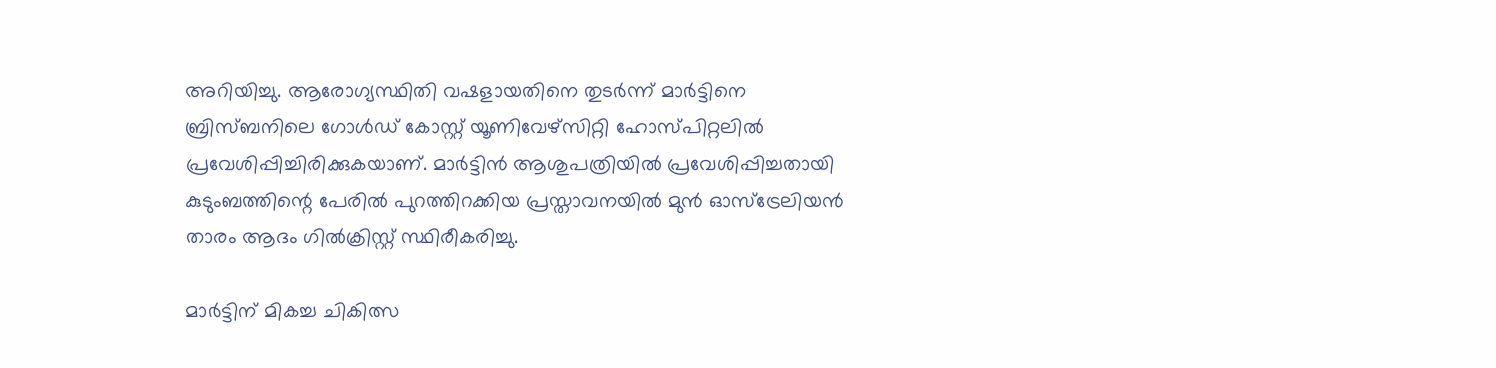അറിയിച്ചു. ആരോഗ്യസ്ഥിതി വഷളായതിനെ തുടര്‍ന്ന് മാര്‍ട്ടിനെ ബ്രിസ്ബനിലെ ഗോള്‍ഡ് കോസ്റ്റ് യൂണിവേഴ്‌സിറ്റി ഹോസ്പിറ്റലില്‍ പ്രവേശിപ്പിച്ചിരിക്കുകയാണ്. മാര്‍ട്ടിന്‍ ആശുപത്രിയില്‍ പ്രവേശിപ്പിച്ചതായി കുടുംബത്തിന്റെ പേരില്‍ പുറത്തിറക്കിയ പ്രസ്താവനയില്‍ മുന്‍ ഓസ്‌ട്രേലിയന്‍ താരം ആദം ഗില്‍ക്രിസ്റ്റ് സ്ഥിരീകരിച്ചു.

മാര്‍ട്ടിന് മികച്ച ചികിത്സ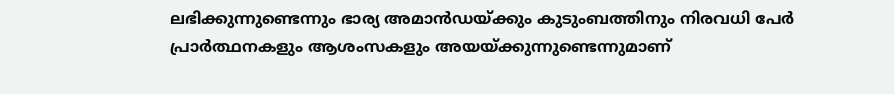ലഭിക്കുന്നുണ്ടെന്നും ഭാര്യ അമാന്‍ഡയ്ക്കും കുടുംബത്തിനും നിരവധി പേര്‍ പ്രാര്‍ത്ഥനകളും ആശംസകളും അയയ്ക്കുന്നുണ്ടെന്നുമാണ്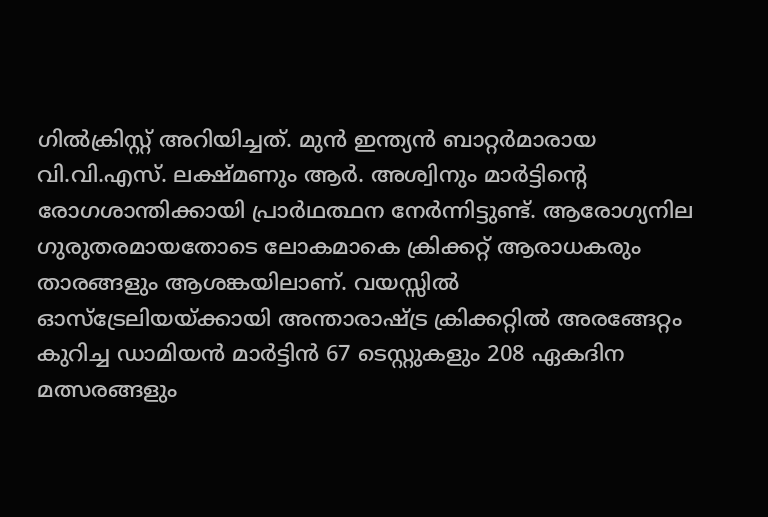ഗില്‍ക്രിസ്റ്റ് അറിയിച്ചത്. മുന്‍ ഇന്ത്യന്‍ ബാറ്റര്‍മാരായ വി.വി.എസ്. ലക്ഷ്മണും ആര്‍. അശ്വിനും മാര്‍ട്ടിന്റെ രോഗശാന്തിക്കായി പ്രാര്‍ഥത്ഥന നേര്‍ന്നിട്ടുണ്ട്. ആരോഗ്യനില ഗുരുതരമായതോടെ ലോകമാകെ ക്രിക്കറ്റ് ആരാധകരും താരങ്ങളും ആശങ്കയിലാണ്. വയസ്സില്‍ ഓസ്‌ട്രേലിയയ്ക്കായി അന്താരാഷ്ട്ര ക്രിക്കറ്റില്‍ അരങ്ങേറ്റം കുറിച്ച ഡാമിയന്‍ മാര്‍ട്ടിന്‍ 67 ടെസ്റ്റുകളും 208 ഏകദിന മത്സരങ്ങളും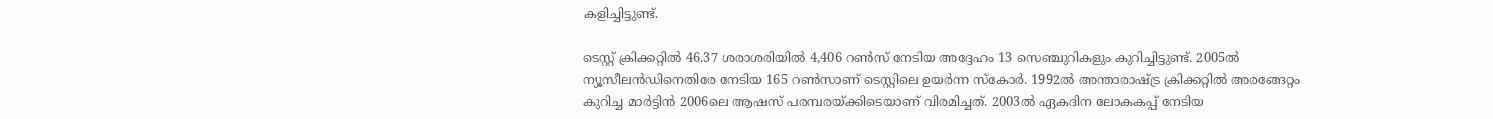കളിച്ചിട്ടുണ്ട്.

ടെസ്റ്റ് ക്രിക്കറ്റില്‍ 46.37 ശരാശരിയില്‍ 4,406 റണ്‍സ് നേടിയ അദ്ദേഹം 13 സെഞ്ചുറികളും കുറിച്ചിട്ടുണ്ട്. 2005ല്‍ ന്യൂസീലന്‍ഡിനെതിരേ നേടിയ 165 റണ്‍സാണ് ടെസ്റ്റിലെ ഉയര്‍ന്ന സ്‌കോര്‍. 1992ല്‍ അന്താരാഷ്ട്ര ക്രിക്കറ്റില്‍ അരങ്ങേറ്റം കുറിച്ച മാര്‍ട്ടിന്‍ 2006ലെ ആഷസ് പരമ്പരയ്ക്കിടെയാണ് വിരമിച്ചത്. 2003ല്‍ ഏകദിന ലോകകപ്പ് നേടിയ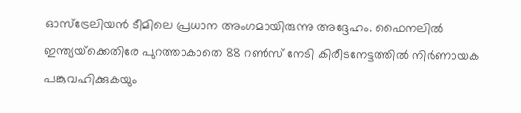ഓസ്‌ട്രേലിയന്‍ ടീമിലെ പ്രധാന അംഗമായിരുന്നു അദ്ദേഹം. ഫൈനലില്‍ ഇന്ത്യയ്‌ക്കെതിരേ പുറത്താകാതെ 88 റണ്‍സ് നേടി കിരീടനേട്ടത്തില്‍ നിര്‍ണായക പങ്കുവഹിക്കുകയും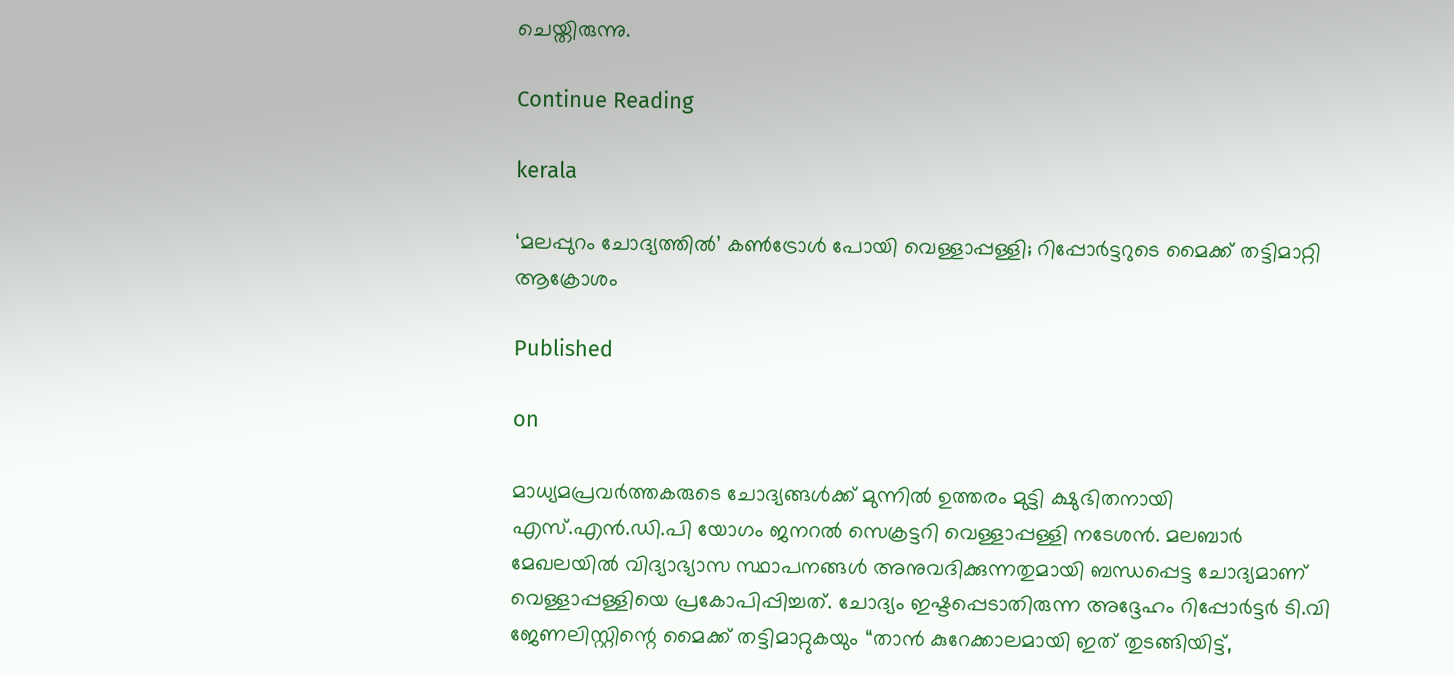ചെയ്തിരുന്നു.

Continue Reading

kerala

‘മലപ്പുറം ചോദ്യത്തില്‍’ കണ്‍ട്രോള്‍ പോയി വെള്ളാപ്പള്ളി; റിപ്പോര്‍ട്ടറുടെ മൈക്ക് തട്ടിമാറ്റി ആക്രോശം

Published

on

മാധ്യമപ്രവർത്തകരുടെ ചോദ്യങ്ങൾക്ക് മുന്നിൽ ഉത്തരം മുട്ടി ക്ഷുഭിതനായി എസ്.എൻ.ഡി.പി യോഗം ജനറൽ സെക്രട്ടറി വെള്ളാപ്പള്ളി നടേശൻ. മലബാർ മേഖലയിൽ വിദ്യാഭ്യാസ സ്ഥാപനങ്ങൾ അനുവദിക്കുന്നതുമായി ബന്ധപ്പെട്ട ചോദ്യമാണ് വെള്ളാപ്പള്ളിയെ പ്രകോപിപ്പിച്ചത്. ചോദ്യം ഇഷ്ടപ്പെടാതിരുന്ന അദ്ദേഹം റിപ്പോർട്ടർ ടി.വി ജേണലിസ്റ്റിന്റെ മൈക്ക് തട്ടിമാറ്റുകയും “താൻ കുറേക്കാലമായി ഇത് തുടങ്ങിയിട്ട്,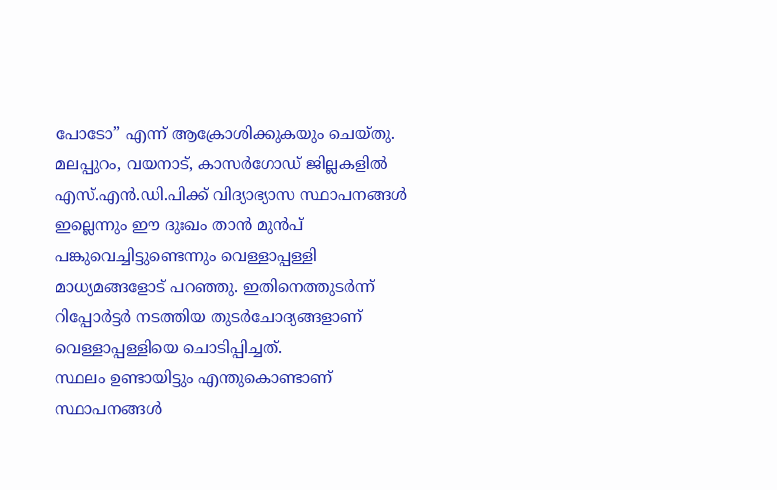പോടോ” എന്ന് ആക്രോശിക്കുകയും ചെയ്തു.
മലപ്പുറം, വയനാട്, കാസർഗോഡ് ജില്ലകളിൽ എസ്.എൻ.ഡി.പിക്ക് വിദ്യാഭ്യാസ സ്ഥാപനങ്ങൾ ഇല്ലെന്നും ഈ ദുഃഖം താൻ മുൻപ് പങ്കുവെച്ചിട്ടുണ്ടെന്നും വെള്ളാപ്പള്ളി മാധ്യമങ്ങളോട് പറഞ്ഞു. ഇതിനെത്തുടർന്ന് റിപ്പോർട്ടർ നടത്തിയ തുടർചോദ്യങ്ങളാണ് വെള്ളാപ്പള്ളിയെ ചൊടിപ്പിച്ചത്.
സ്ഥലം ഉണ്ടായിട്ടും എന്തുകൊണ്ടാണ് സ്ഥാപനങ്ങൾ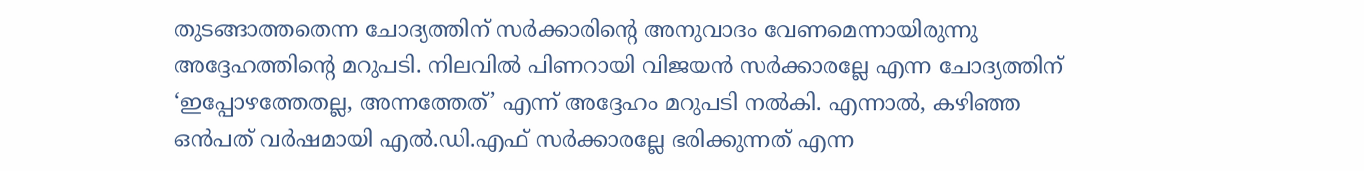തുടങ്ങാത്തതെന്ന ചോദ്യത്തിന് സർക്കാരിന്റെ അനുവാദം വേണമെന്നായിരുന്നു അദ്ദേഹത്തിന്റെ മറുപടി. നിലവിൽ പിണറായി വിജയൻ സർക്കാരല്ലേ എന്ന ചോദ്യത്തിന് ‘ഇപ്പോഴത്തേതല്ല, അന്നത്തേത്’ എന്ന് അദ്ദേഹം മറുപടി നൽകി. എന്നാൽ, കഴിഞ്ഞ ഒൻപത് വർഷമായി എൽ.ഡി.എഫ് സർക്കാരല്ലേ ഭരിക്കുന്നത് എന്ന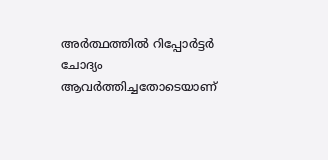അർത്ഥത്തിൽ റിപ്പോർട്ടർ ചോദ്യം ആവർത്തിച്ചതോടെയാണ്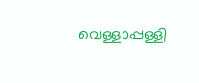വെള്ളാപ്പള്ളി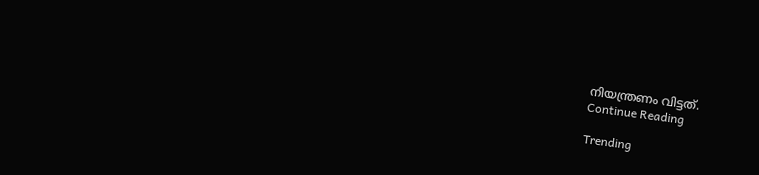നിയന്ത്രണം വിട്ടത്.
Continue Reading

Trending